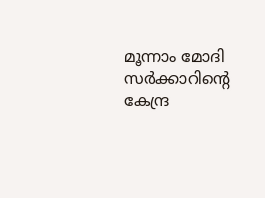മൂന്നാം മോദി സര്‍ക്കാറിന്റെ കേന്ദ്ര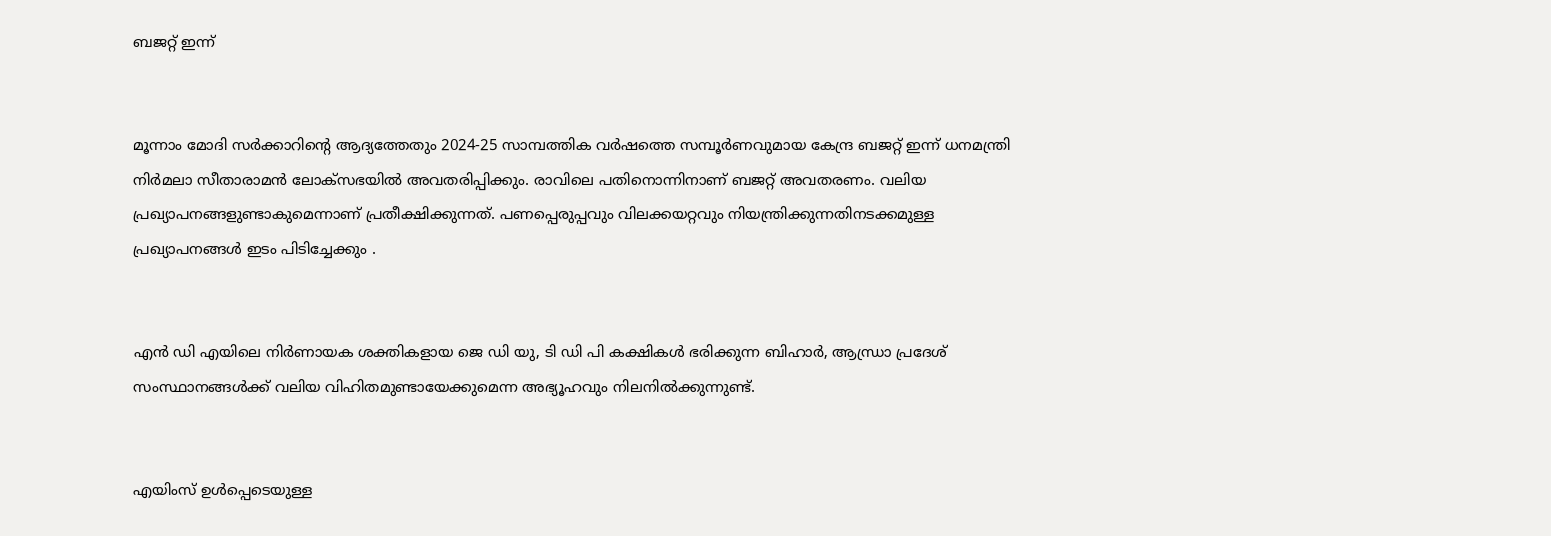ബജറ്റ് ഇന്ന്


മൂന്നാം മോദി സര്‍ക്കാറിന്റെ ആദ്യത്തേതും 2024-25 സാമ്പത്തിക വര്‍ഷത്തെ സമ്പൂര്‍ണവുമായ കേന്ദ്ര ബജറ്റ് ഇന്ന് ധനമന്ത്രി നിര്‍മലാ സീതാരാമന്‍ ലോക്സഭയില്‍ അവതരിപ്പിക്കും. രാവിലെ പതിനൊന്നിനാണ് ബജറ്റ് അവതരണം. വലിയ പ്രഖ്യാപനങ്ങളുണ്ടാകുമെന്നാണ് പ്രതീക്ഷിക്കുന്നത്. പണപ്പെരുപ്പവും വിലക്കയറ്റവും നിയന്ത്രിക്കുന്നതിനടക്കമുള്ള പ്രഖ്യാപനങ്ങള്‍ ഇടം പിടിച്ചേക്കും .


എന്‍ ഡി എയിലെ നിര്‍ണായക ശക്തികളായ ജെ ഡി യു, ടി ഡി പി കക്ഷികള്‍ ഭരിക്കുന്ന ബിഹാര്‍, ആന്ധ്രാ പ്രദേശ് സംസ്ഥാനങ്ങള്‍ക്ക് വലിയ വിഹിതമുണ്ടായേക്കുമെന്ന അഭ്യൂഹവും നിലനില്‍ക്കുന്നുണ്ട്.


എയിംസ് ഉള്‍പ്പെടെയുള്ള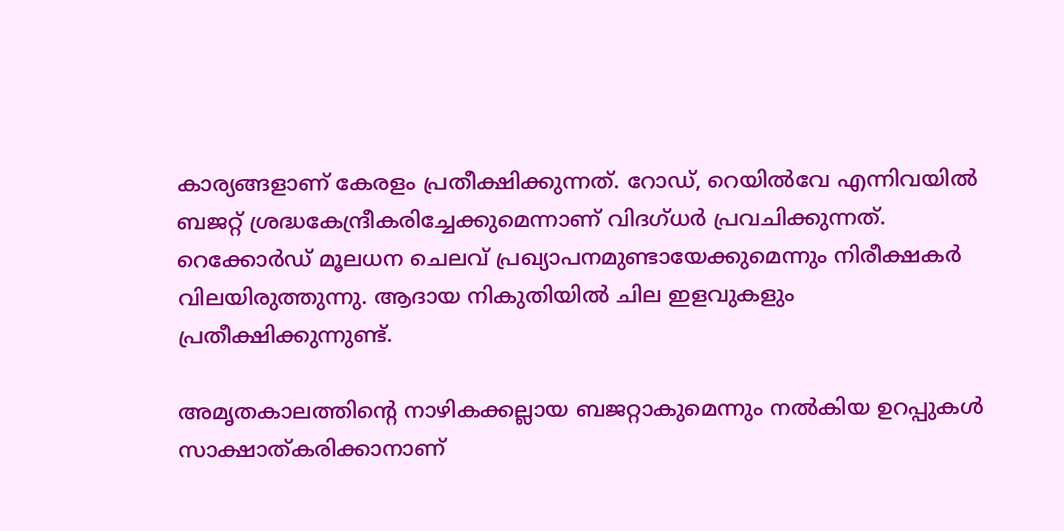കാര്യങ്ങളാണ് കേരളം പ്രതീക്ഷിക്കുന്നത്. റോഡ്, റെയില്‍വേ എന്നിവയില്‍ ബജറ്റ് ശ്രദ്ധകേന്ദ്രീകരിച്ചേക്കുമെന്നാണ് വിദഗ്ധര്‍ പ്രവചിക്കുന്നത്. റെക്കോര്‍ഡ് മൂലധന ചെലവ് പ്രഖ്യാപനമുണ്ടായേക്കുമെന്നും നിരീക്ഷകര്‍ വിലയിരുത്തുന്നു. ആദായ നികുതിയില്‍ ചില ഇളവുകളും പ്രതീക്ഷിക്കുന്നുണ്ട്.

അമൃതകാലത്തിന്റെ നാഴികക്കല്ലായ ബജറ്റാകുമെന്നും നല്‍കിയ ഉറപ്പുകള്‍ സാക്ഷാത്കരിക്കാനാണ്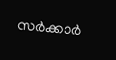സര്‍ക്കാര്‍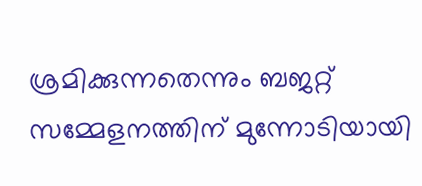ശ്രമിക്കുന്നതെന്നും ബജറ്റ് സമ്മേളനത്തിന് മുന്നോടിയായി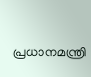പ്രധാനമന്ത്രി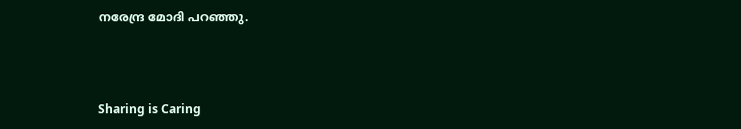നരേന്ദ്ര മോദി പറഞ്ഞു.



Sharing is Caring